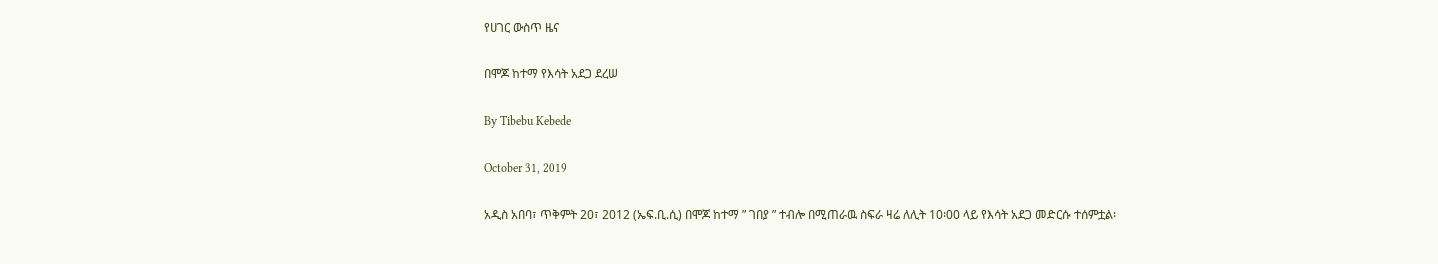የሀገር ውስጥ ዜና

በሞጆ ከተማ የእሳት አደጋ ደረሠ

By Tibebu Kebede

October 31, 2019

አዲስ አበባ፣ ጥቅምት 20፣ 2012 (ኤፍ.ቢ.ሲ) በሞጆ ከተማ ” ገበያ ” ተብሎ በሚጠራዉ ስፍራ ዛሬ ለሊት 10፡00 ላይ የእሳት አደጋ መድርሱ ተሰምቷል፡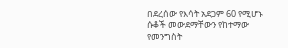በደረሰው የእሳት አደጋም 60 የሚሆኑ ሱቆች መውደማቸውን የከተማው የመንግስት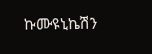ኩሙዩኒኬሽን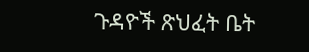ጉዳዮች ጽህፈት ቤት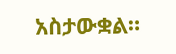አስታውቋል።